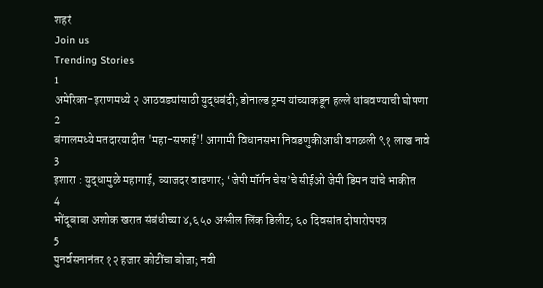शहरं
Join us
Trending Stories
1
अमेरिका-इराणमध्ये २ आठवड्यांसाठी युद्धबंदी; डोनाल्ड ट्रम्प यांच्याकडून हल्ले थांबवण्याची घोषणा
2
बंगालमध्ये मतदारयादीत 'महा-सफाई'! आगामी विधानसभा निवडणुकीआधी वगळली ९१ लाख नावे
3
इशारा : युद्धामुळे महागाई, व्याजदर वाढणार; ‘जेपी मॉर्गन चेस’चे सीईओ जेमी डिमन यांचे भाकीत
4
भोंदूबाबा अशोक खरात संबंधीच्या ४,६५० अश्लील लिंक डिलीट; ६० दिवसांत दोषारोपपत्र
5
पुनर्वसनानंतर १२ हजार कोटींचा बोजा; नवी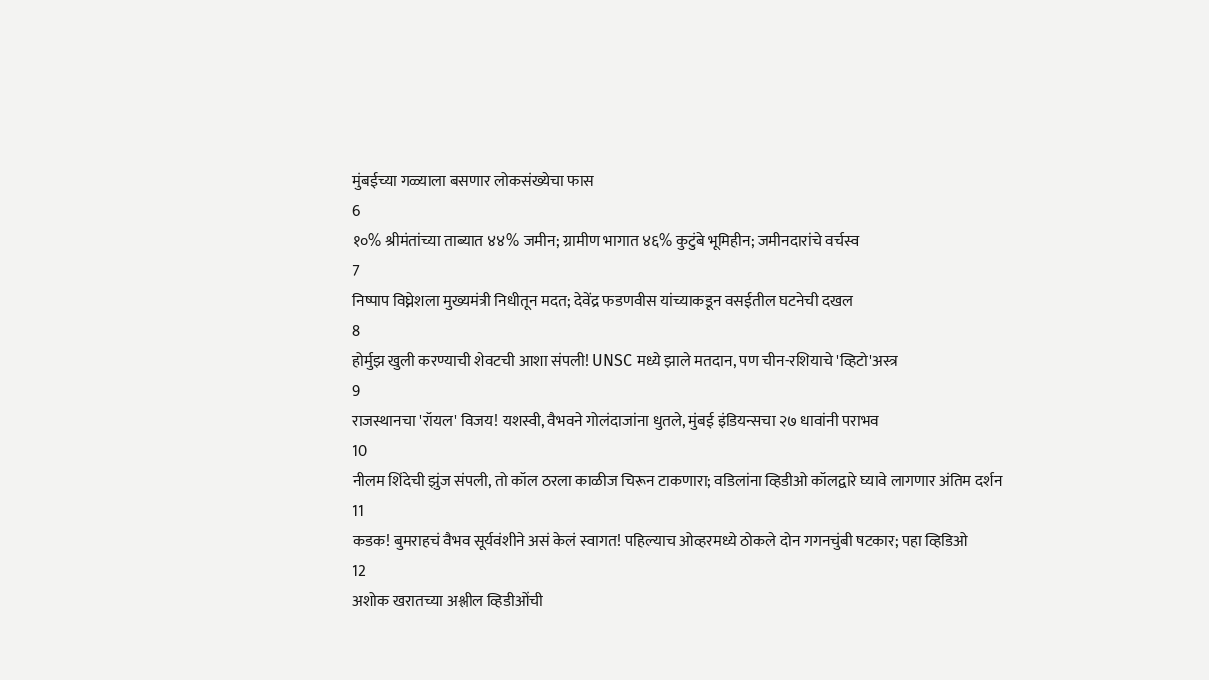मुंबईच्या गळ्याला बसणार लोकसंख्येचा फास
6
१०% श्रीमंतांच्या ताब्यात ४४% जमीन; ग्रामीण भागात ४६% कुटुंबे भूमिहीन; जमीनदारांचे वर्चस्व
7
निष्पाप विघ्नेशला मुख्यमंत्री निधीतून मदत; देवेंद्र फडणवीस यांच्याकडून वसईतील घटनेची दखल
8
होर्मुझ खुली करण्याची शेवटची आशा संपली! UNSC मध्ये झाले मतदान, पण चीन-रशियाचे 'व्हिटो'अस्त्र
9
राजस्थानचा 'रॉयल' विजय! यशस्वी, वैभवने गोलंदाजांना धुतले, मुंबई इंडियन्सचा २७ धावांनी पराभव
10
नीलम शिंदेची झुंज संपली, तो कॉल ठरला काळीज चिरून टाकणारा; वडिलांना व्हिडीओ कॉलद्वारे घ्यावे लागणार अंतिम दर्शन
11
कडक! बुमराहचं वैभव सूर्यवंशीने असं केलं स्वागत! पहिल्याच ओव्हरमध्ये ठोकले दोन गगनचुंबी षटकार; पहा व्हिडिओ
12
अशोक खरातच्या अश्लील व्हिडीओंची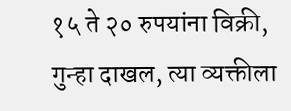१५ ते २० रुपयांना विक्री, गुन्हा दाखल, त्या व्यक्तीला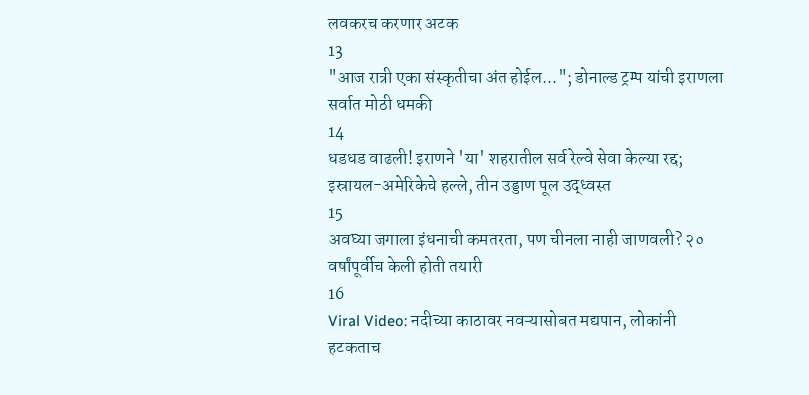लवकरच करणार अटक
13
"आज रात्री एका संस्कृतीचा अंत होईल..."; डोनाल्ड ट्रम्प यांची इराणला सर्वात मोठी धमकी
14
धडधड वाढली! इराणने 'या' शहरातील सर्व रेल्वे सेवा केल्या रद्द; इस्रायल-अमेरिकेचे हल्ले, तीन उड्डाण पूल उद्ध्वस्त
15
अवघ्या जगाला इंधनाची कमतरता, पण चीनला नाही जाणवली? २० वर्षांपूर्वीच केली होती तयारी
16
Viral Video: नदीच्या काठावर नवऱ्यासोबत मद्यपान, लोकांनी हटकताच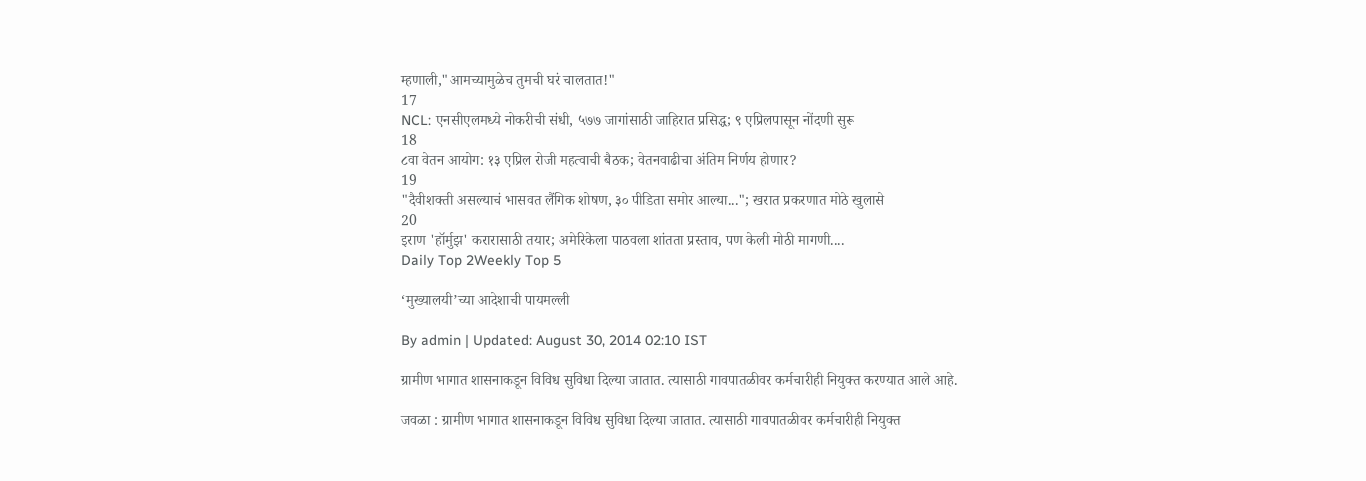म्हणाली,"आमच्यामुळेच तुमची घरं चालतात!"
17
NCL: एनसीएलमध्ये नोकरीची संधी, ५७७ जागांसाठी जाहिरात प्रसिद्ध; ९ एप्रिलपासून नोंदणी सुरू
18
८वा वेतन आयोग: १३ एप्रिल रोजी महत्वाची बैठक; वेतनवाढीचा अंतिम निर्णय होणार?
19
"दैवीशक्ती असल्याचं भासवत लैंगिक शोषण, ३० पीडिता समोर आल्या..."; खरात प्रकरणात मोठे खुलासे
20
इराण 'हॉर्मुझ' करारासाठी तयार; अमेरिकेला पाठवला शांतता प्रस्ताव, पण केली मोठी मागणी....
Daily Top 2Weekly Top 5

‘मुख्यालयी’च्या आदेशाची पायमल्ली

By admin | Updated: August 30, 2014 02:10 IST

ग्रामीण भागात शासनाकडून विविध सुविधा दिल्या जातात. त्यासाठी गावपातळीवर कर्मचारीही नियुक्त करण्यात आले आहे.

जवळा : ग्रामीण भागात शासनाकडून विविध सुविधा दिल्या जातात. त्यासाठी गावपातळीवर कर्मचारीही नियुक्त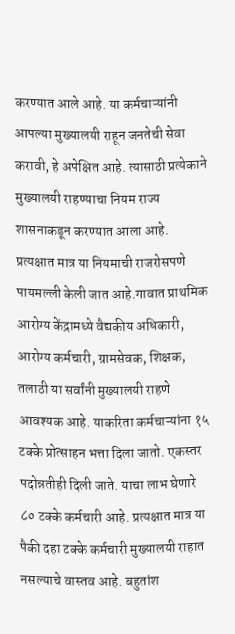करण्यात आले आहे. या कर्मचाऱ्यांनी आपल्या मुख्यालयी राहून जनतेची सेवा करावी, हे अपेक्षित आहे. त्यासाठी प्रत्येकाने मुख्यालयी राहण्याचा नियम राज्य शासनाकडून करण्यात आला आहे. प्रत्यक्षात मात्र या नियमाची राजरोसपणे पायमल्ली केली जात आहे.गावात प्राथमिक आरोग्य केंद्रामध्ये वैद्यकीय अधिकारी, आरोग्य कर्मचारी, ग्रामसेवक, शिक्षक, तलाठी या सर्वांनी मुख्यालयी राहणे आवश्यक आहे. याकरिता कर्मचाऱ्यांना १५ टक्के प्रोत्साहन भत्ता दिला जातो. एकस्तर पदोन्नतीही दिली जाते. याचा लाभ घेणारे ८० टक्के कर्मचारी आहे. प्रत्यक्षात मात्र या पैकी दहा टक्के कर्मचारी मुख्यालयी राहात नसल्याचे वास्तव आहे. बहुतांश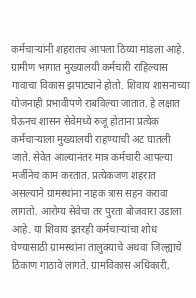कर्मचाऱ्यांनी शहरातच आपला ठिय्या मांडला आहे. ग्रामीण भागात मुख्यालयी कर्मचारी राहिल्यास गावाचा विकास झपाट्याने होतो. शिवाय शासनाच्या योजनाही प्रभावीपणे राबविल्या जातात. हे लक्षात घेऊनच शासन सेवेमध्ये रुजू होताना प्रत्येक कर्मचाऱ्याला मुख्यालयी राहण्याची अट घातली जाते. सेवेत आल्यानंतर मात्र कर्मचारी आपल्या मर्जीनेच काम करतात. प्रत्येकजण शहरात असल्याने ग्रामस्थांना नाहक त्रास सहन करावा लागतो. आरोग्य सेवेचा तर पुरता बोजवारा उडाला आहे. या शिवाय इतरही कर्मचाऱ्यांचा शोध घेण्यासाठी ग्रामस्थांना तालुक्याचे अथवा जिल्ह्याचे ठिकाण गाठावे लागते. ग्रामविकास अधिकारी,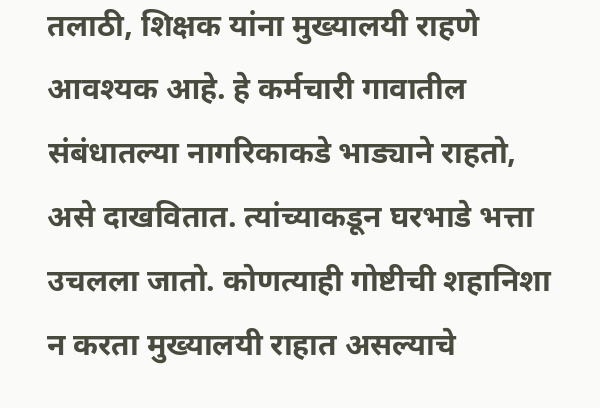तलाठी, शिक्षक यांना मुख्यालयी राहणे आवश्यक आहे. हे कर्मचारी गावातील संबंधातल्या नागरिकाकडे भाड्याने राहतो, असे दाखवितात. त्यांच्याकडून घरभाडे भत्ता उचलला जातो. कोणत्याही गोष्टीची शहानिशा न करता मुख्यालयी राहात असल्याचे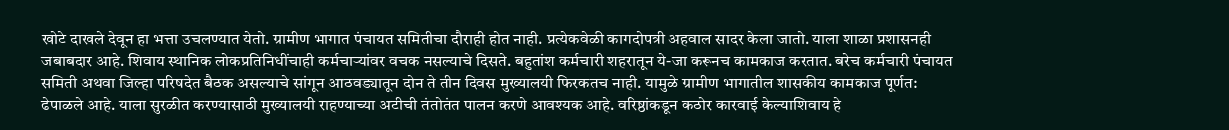खोटे दाखले देवून हा भत्ता उचलण्यात येतो. ग्रामीण भागात पंचायत समितीचा दौराही होत नाही. प्रत्येकवेळी कागदोपत्री अहवाल सादर केला जातो. याला शाळा प्रशासनही जबाबदार आहे. शिवाय स्थानिक लोकप्रतिनिधींचाही कर्मचाऱ्यांवर वचक नसल्याचे दिसते. बहुतांश कर्मचारी शहरातून ये-जा करूनच कामकाज करतात. बरेच कर्मचारी पंचायत समिती अथवा जिल्हा परिषदेत बैठक असल्याचे सांगून आठवड्यातून दोन ते तीन दिवस मुख्यालयी फिरकतच नाही. यामुळे ग्रामीण भागातील शासकीय कामकाज पूर्णत: ढेपाळले आहे. याला सुरळीत करण्यासाठी मुख्यालयी राहण्याच्या अटीची तंतोतंत पालन करणे आवश्यक आहे. वरिष्ठांकडून कठोर कारवाई केल्याशिवाय हे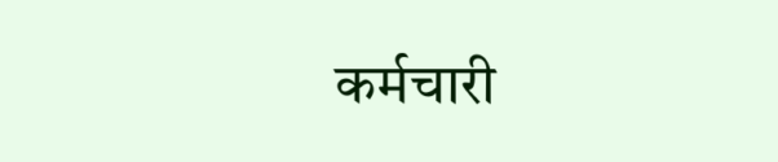कर्मचारी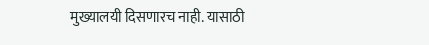मुख्यालयी दिसणारच नाही. यासाठी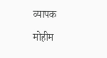व्यापक मोहीम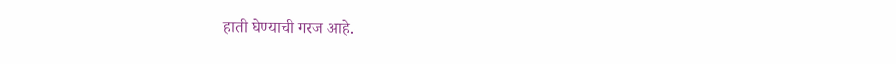हाती घेण्याची गरज आहे.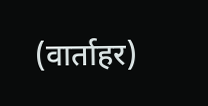(वार्ताहर)